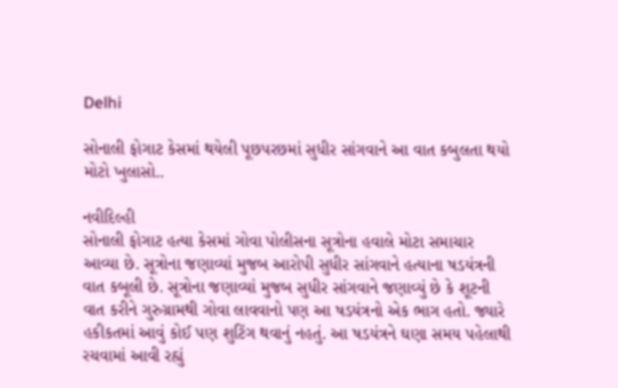Delhi

સોનાલી ફોગાટ કેસમાં થયેલી પૂછપરછમાં સુધીર સાંગવાને આ વાત કબુલતા થયો મોટો ખુલાસો..

નવીદિલ્હી
સોનાલી ફોગાટ હત્યા કેસમાં ગોવા પોલીસના સૂત્રોના હવાલે મોટા સમાચાર આવ્યા છે. સૂત્રોના જણાવ્યાં મુજબ આરોપી સુધીર સાંગવાને હત્યાના ષડયંત્રની વાત કબૂલી છે. સૂત્રોના જણાવ્યાં મુજબ સુધીર સાંગવાને જણાવ્યું છે કે શૂટની વાત કરીને ગુરુગ્રામથી ગોવા લાવવાનો પણ આ ષડયંત્રનો એક ભાગ હતો. જ્યારે હકીકતમાં આવું કોઈ પણ શુટિંગ થવાનું નહતું. આ ષડયંત્રને ઘણા સમય પહેલાથી રચવામાં આવી રહ્યું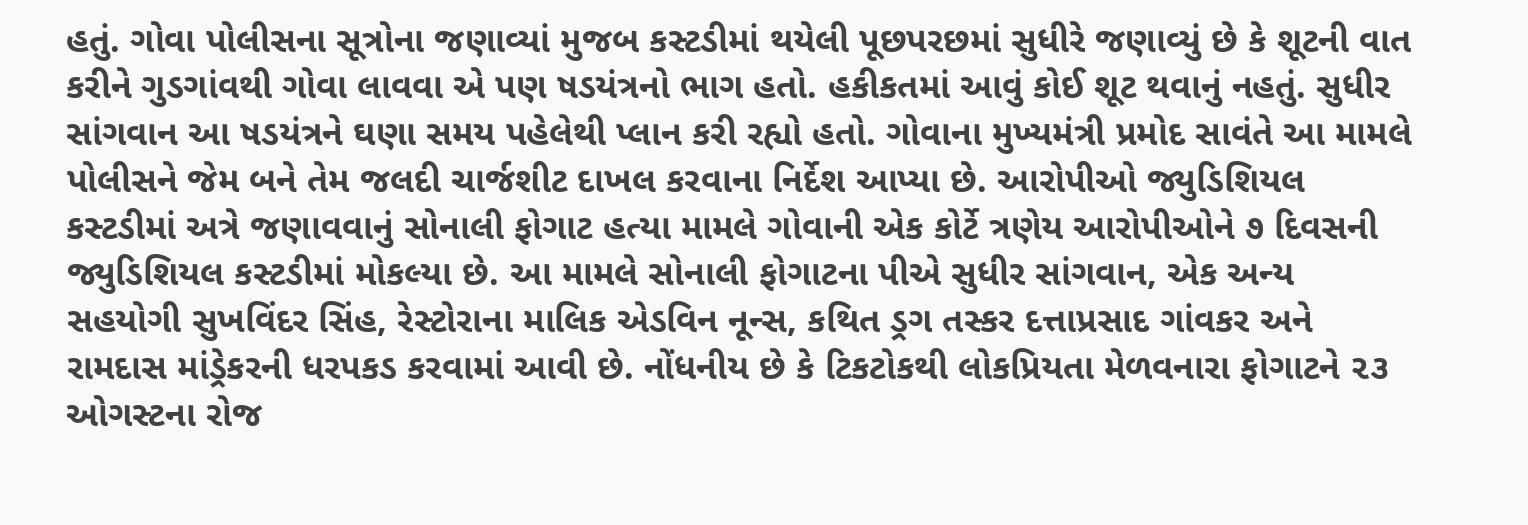હતું. ગોવા પોલીસના સૂત્રોના જણાવ્યાં મુજબ કસ્ટડીમાં થયેલી પૂછપરછમાં સુધીરે જણાવ્યું છે કે શૂટની વાત કરીને ગુડગાંવથી ગોવા લાવવા એ પણ ષડયંત્રનો ભાગ હતો. હકીકતમાં આવું કોઈ શૂટ થવાનું નહતું. સુધીર સાંગવાન આ ષડયંત્રને ઘણા સમય પહેલેથી પ્લાન કરી રહ્યો હતો. ગોવાના મુખ્યમંત્રી પ્રમોદ સાવંતે આ મામલે પોલીસને જેમ બને તેમ જલદી ચાર્જશીટ દાખલ કરવાના નિર્દેશ આપ્યા છે. આરોપીઓ જ્યુડિશિયલ કસ્ટડીમાં અત્રે જણાવવાનું સોનાલી ફોગાટ હત્યા મામલે ગોવાની એક કોર્ટે ત્રણેય આરોપીઓને ૭ દિવસની જ્યુડિશિયલ કસ્ટડીમાં મોકલ્યા છે. આ મામલે સોનાલી ફોગાટના પીએ સુધીર સાંગવાન, એક અન્ય સહયોગી સુખવિંદર સિંહ, રેસ્ટોરાના માલિક એડવિન નૂન્સ, કથિત ડ્રગ તસ્કર દત્તાપ્રસાદ ગાંવકર અને રામદાસ માંડ્રેકરની ધરપકડ કરવામાં આવી છે. નોંધનીય છે કે ટિકટોકથી લોકપ્રિયતા મેળવનારા ફોગાટને ૨૩ ઓગસ્ટના રોજ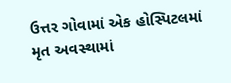ઉત્તર ગોવામાં એક હોસ્પિટલમાં મૃત અવસ્થામાં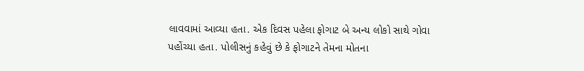લાવવામાં આવ્યા હતા. એક દિવસ પહેલા ફોગાટ બે અન્ય લોકો સાથે ગોવા પહોંચ્યા હતા. પોલીસનું કહેવું છે કે ફોગાટને તેમના મોતના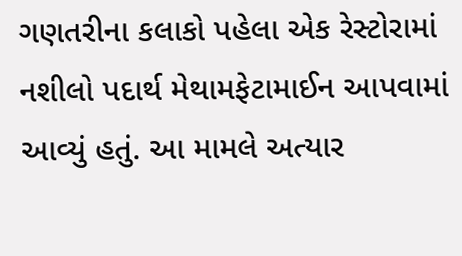ગણતરીના કલાકો પહેલા એક રેસ્ટોરામાં નશીલો પદાર્થ મેથામફેટામાઈન આપવામાં આવ્યું હતું. આ મામલે અત્યાર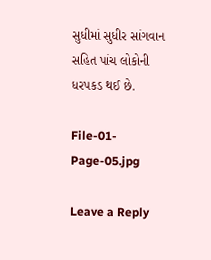સુધીમાં સુધીર સાંગવાન સહિત પાંચ લોકોની ધરપકડ થઈ છે.

File-01-Page-05.jpg

Leave a Reply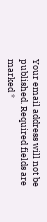Your email address will not be published. Required fields are marked *